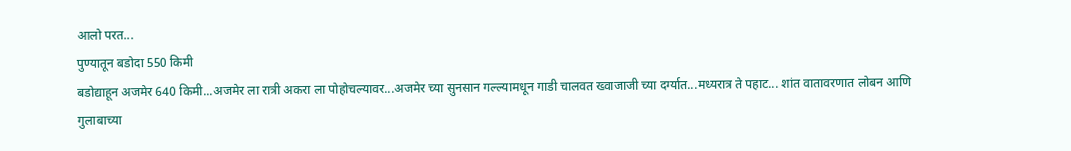आलो परत...
पुण्यातून बडोदा 550 किमी
बडोद्याहून अजमेर 640 किमी...अजमेर ला रात्री अकरा ला पोहोचल्यावर...अजमेर च्या सुनसान गल्ल्यामधून गाडी चालवत ख्वाजाजी च्या दर्ग्यात...मध्यरात्र ते पहाट... शांत वातावरणात लोबन आणि गुलाबाच्या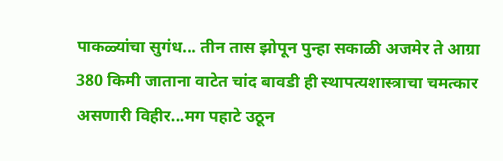पाकळ्यांचा सुगंध... तीन तास झोपून पुन्हा सकाळी अजमेर ते आग्रा 380 किमी जाताना वाटेत चांद बावडी ही स्थापत्यशास्त्राचा चमत्कार असणारी विहीर...मग पहाटे उठून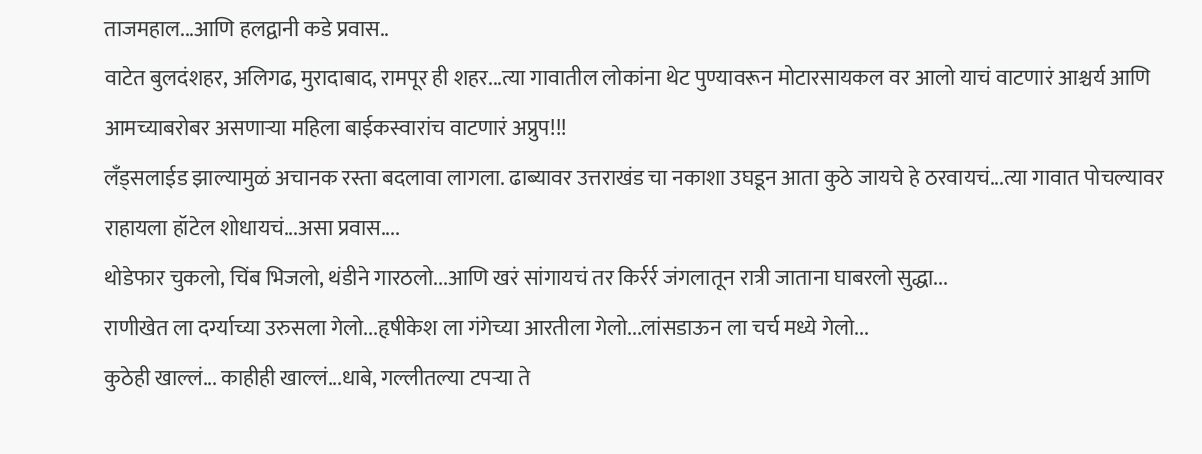ताजमहाल...आणि हलद्वानी कडे प्रवास..
वाटेत बुलदंशहर, अलिगढ, मुरादाबाद, रामपूर ही शहर...त्या गावातील लोकांना थेट पुण्यावरून मोटारसायकल वर आलो याचं वाटणारं आश्चर्य आणि आमच्याबरोबर असणाऱ्या महिला बाईकस्वारांच वाटणारं अप्रुप!!!
लँड्सलाईड झाल्यामुळं अचानक रस्ता बदलावा लागला. ढाब्यावर उत्तराखंड चा नकाशा उघडून आता कुठे जायचे हे ठरवायचं...त्या गावात पोचल्यावर राहायला हॉटेल शोधायचं...असा प्रवास....
थोडेफार चुकलो, चिंब भिजलो, थंडीने गारठलो...आणि खरं सांगायचं तर किर्रर्र जंगलातून रात्री जाताना घाबरलो सुद्धा...
राणीखेत ला दर्ग्याच्या उरुसला गेलो...हृषीकेश ला गंगेच्या आरतीला गेलो...लांसडाऊन ला चर्च मध्ये गेलो...
कुठेही खाल्लं... काहीही खाल्लं...धाबे, गल्लीतल्या टपऱ्या ते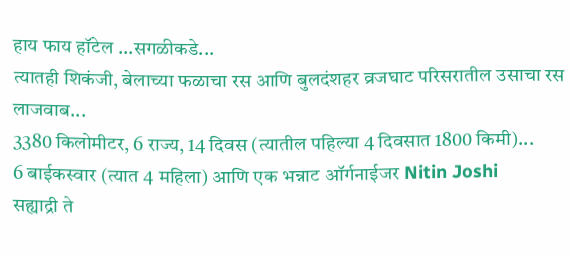हाय फाय हॉटेल ...सगळीकडे...
त्यातही शिकंजी, बेलाच्या फळाचा रस आणि बुलदंशहर व्रजघाट परिसरातील उसाचा रस लाजवाब...
3380 किलोमीटर, 6 राज्य, 14 दिवस (त्यातील पहिल्या 4 दिवसात 1800 किमी)...
6 बाईकस्वार (त्यात 4 महिला) आणि एक भन्नाट ऑर्गनाईजर Nitin Joshi
सह्याद्री ते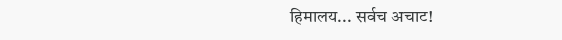हिमालय... सर्वच अचाट!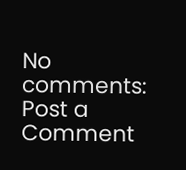No comments:
Post a Comment